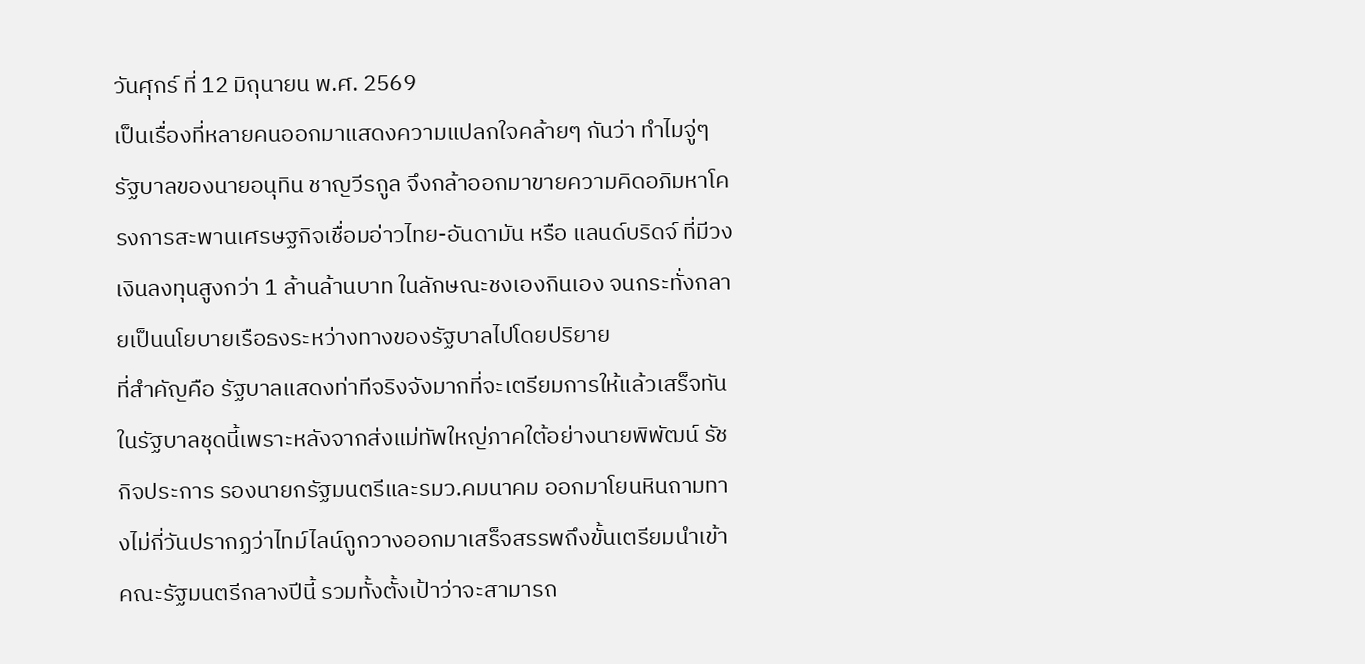วันศุกร์ ที่ 12 มิถุนายน พ.ศ. 2569
เป็นเรื่องที่หลายคนออกมาแสดงความแปลกใจคล้ายๆ กันว่า ทำไมจู่ๆ รัฐบาลของนายอนุทิน ชาญวีรกูล จึงกล้าออกมาขายความคิดอภิมหาโครงการสะพานเศรษฐกิจเชื่อมอ่าวไทย-อันดามัน หรือ แลนด์บริดจ์ ที่มีวงเงินลงทุนสูงกว่า 1 ล้านล้านบาท ในลักษณะชงเองกินเอง จนกระทั่งกลายเป็นนโยบายเรือธงระหว่างทางของรัฐบาลไปโดยปริยาย
ที่สำคัญคือ รัฐบาลแสดงท่าทีจริงจังมากที่จะเตรียมการให้แล้วเสร็จทันในรัฐบาลชุดนี้เพราะหลังจากส่งแม่ทัพใหญ่ภาคใต้อย่างนายพิพัฒน์ รัชกิจประการ รองนายกรัฐมนตรีและรมว.คมนาคม ออกมาโยนหินถามทางไม่กี่วันปรากฏว่าไทม์ไลน์ถูกวางออกมาเสร็จสรรพถึงขั้นเตรียมนำเข้าคณะรัฐมนตรีกลางปีนี้ รวมทั้งตั้งเป้าว่าจะสามารถ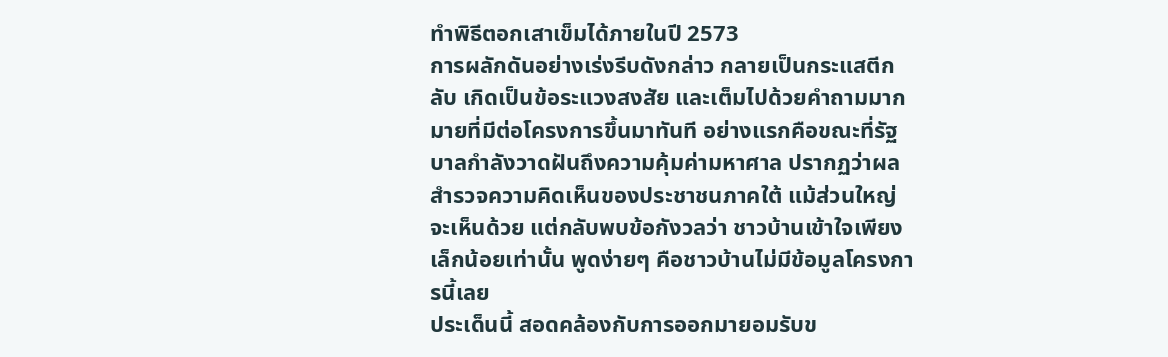ทำพิธีตอกเสาเข็มได้ภายในปี 2573
การผลักดันอย่างเร่งรีบดังกล่าว กลายเป็นกระแสตีกลับ เกิดเป็นข้อระแวงสงสัย และเต็มไปด้วยคำถามมากมายที่มีต่อโครงการขึ้นมาทันที อย่างแรกคือขณะที่รัฐบาลกำลังวาดฝันถึงความคุ้มค่ามหาศาล ปรากฏว่าผลสำรวจความคิดเห็นของประชาชนภาคใต้ แม้ส่วนใหญ่จะเห็นด้วย แต่กลับพบข้อกังวลว่า ชาวบ้านเข้าใจเพียงเล็กน้อยเท่านั้น พูดง่ายๆ คือชาวบ้านไม่มีข้อมูลโครงการนี้เลย
ประเด็นนี้ สอดคล้องกับการออกมายอมรับข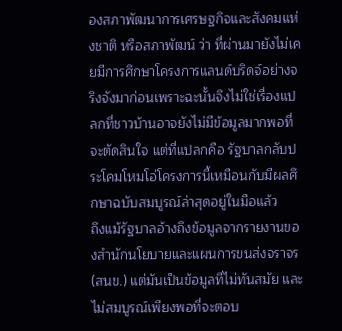องสภาพัฒนาการเศรษฐกิจและสังคมแห่งชาติ หรือสภาพัฒน์ ว่า ที่ผ่านมายังไม่เคยมีการศึกษาโครงการแลนด์บริดจ์อย่างจริงจังมาก่อนเพราะฉะนั้นจึงไม่ใช่เรื่องแปลกที่ชาวบ้านอาจยังไม่มีข้อมูลมากพอที่จะตัดสินใจ แต่ที่แปลกคือ รัฐบาลกลับประโคมโหมโอ่โครงการนี้เหมือนกับมีผลศึกษาฉบับสมบูรณ์ล่าสุดอยู่ในมือแล้ว
ถึงแม้รัฐบาลอ้างถึงข้อมูลจากรายงานของสำนักนโยบายและแผนการขนส่งจราจร (สนข.) แต่มันเป็นข้อมูลที่ไม่ทันสมัย และไม่สมบูรณ์เพียงพอที่จะตอบ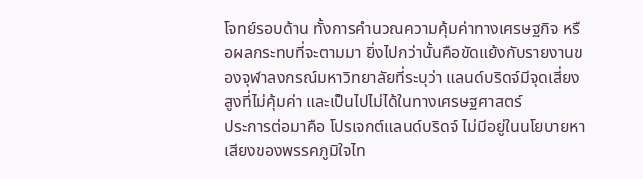โจทย์รอบด้าน ทั้งการคำนวณความคุ้มค่าทางเศรษฐกิจ หรือผลกระทบที่จะตามมา ยิ่งไปกว่านั้นคือขัดแย้งกับรายงานของจุฬาลงกรณ์มหาวิทยาลัยที่ระบุว่า แลนด์บริดจ์มีจุดเสี่ยงสูงที่ไม่คุ้มค่า และเป็นไปไม่ได้ในทางเศรษฐศาสตร์
ประการต่อมาคือ โปรเจกต์แลนด์บริดจ์ ไม่มีอยู่ในนโยบายหาเสียงของพรรคภูมิใจไท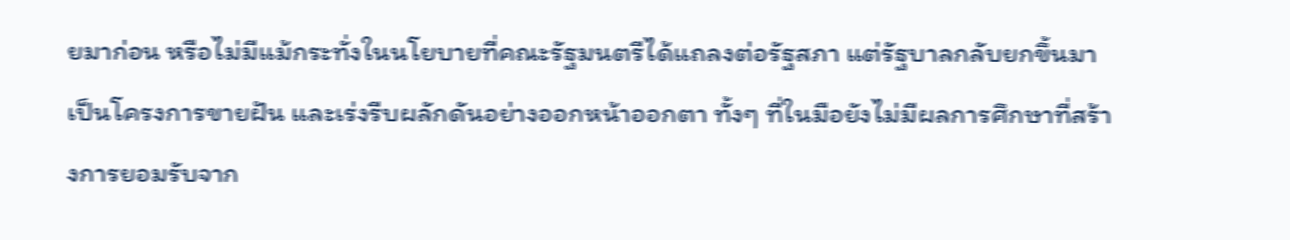ยมาก่อน หรือไม่มีแม้กระทั่งในนโยบายที่คณะรัฐมนตรีได้แถลงต่อรัฐสภา แต่รัฐบาลกลับยกขึ้นมาเป็นโครงการขายฝัน และเร่งรีบผลักดันอย่างออกหน้าออกตา ทั้งๆ ที่ในมือยังไม่มีผลการศึกษาที่สร้างการยอมรับจาก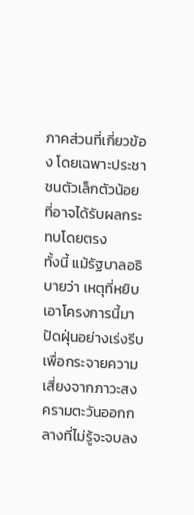ภาคส่วนที่เกี่ยวข้อง โดยเฉพาะประชาชนตัวเล็กตัวน้อยที่อาจได้รับผลกระทบโดยตรง
ทั้งนี้ แม้รัฐบาลอธิบายว่า เหตุที่หยิบเอาโครงการนี้มาปัดฝุ่นอย่างเร่งรีบ เพื่อกระจายความเสี่ยงจากภาวะสงครามตะวันออกกลางที่ไม่รู้จะจบลง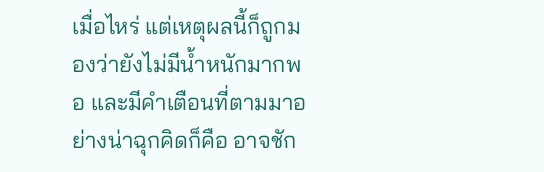เมื่อไหร่ แต่เหตุผลนี้ก็ถูกมองว่ายังไม่มีน้ำหนักมากพอ และมีคำเตือนที่ตามมาอย่างน่าฉุกคิดก็คือ อาจชัก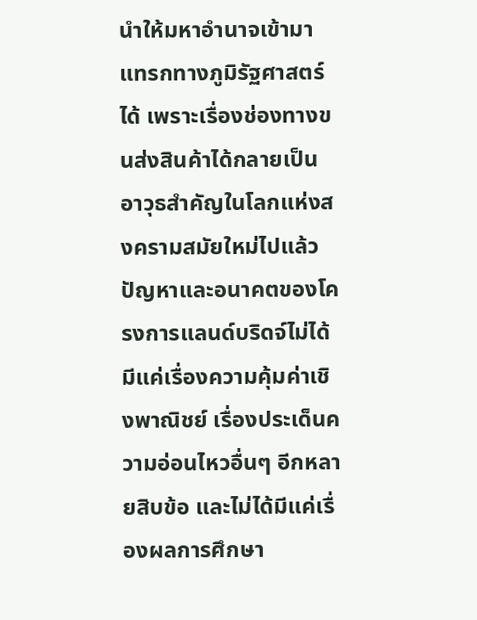นำให้มหาอำนาจเข้ามาแทรกทางภูมิรัฐศาสตร์ได้ เพราะเรื่องช่องทางขนส่งสินค้าได้กลายเป็นอาวุธสำคัญในโลกแห่งสงครามสมัยใหม่ไปแล้ว
ปัญหาและอนาคตของโครงการแลนด์บริดจ์ไม่ได้มีแค่เรื่องความคุ้มค่าเชิงพาณิชย์ เรื่องประเด็นความอ่อนไหวอื่นๆ อีกหลายสิบข้อ และไม่ได้มีแค่เรื่องผลการศึกษา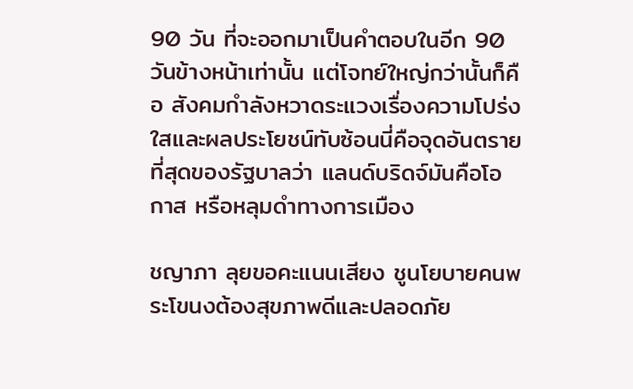90 วัน ที่จะออกมาเป็นคำตอบในอีก 90 วันข้างหน้าเท่านั้น แต่โจทย์ใหญ่กว่านั้นก็คือ สังคมกำลังหวาดระแวงเรื่องความโปร่งใสและผลประโยชน์ทับซ้อนนี่คือจุดอันตรายที่สุดของรัฐบาลว่า แลนด์บริดจ์มันคือโอกาส หรือหลุมดำทางการเมือง

ชญาภา ลุยขอคะแนนเสียง ชูนโยบายคนพระโขนงต้องสุขภาพดีและปลอดภัย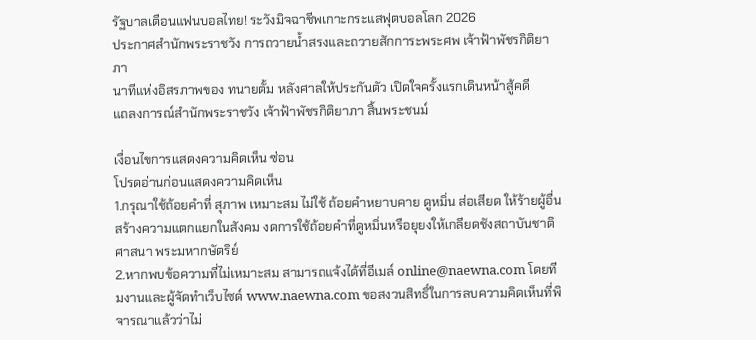รัฐบาลเตือนแฟนบอลไทย! ระวังมิจฉาชีพเกาะกระแสฟุตบอลโลก 2026
ประกาศสำนักพระราชวัง การถวายน้ำสรงและถวายสักการะพระศพ เจ้าฟ้าพัชรกิติยาภา
นาทีแห่งอิสรภาพของ ทนายตั้ม หลังศาลให้ประกันตัว เปิดใจครั้งแรกเดินหน้าสู้คดี
แถลงการณ์สำนักพระราชวัง เจ้าฟ้าพัชรกิติยาภา สิ้นพระชนม์

เงื่อนไขการแสดงความคิดเห็น ซ่อน
โปรดอ่านก่อนแสดงความคิดเห็น
1.กรุณาใช้ถ้อยคำที่ สุภาพ เหมาะสม ไม่ใช้ ถ้อยคำหยาบคาย ดูหมิ่น ส่อเสียด ให้ร้ายผู้อื่น สร้างความแตกแยกในสังคม งดการใช้ถ้อยคำที่ดูหมิ่นหรือยุยงให้เกลียดชังสถาบันชาติ ศาสนา พระมหากษัตริย์
2.หากพบข้อความที่ไม่เหมาะสม สามารถแจ้งได้ที่อีเมล์ online@naewna.com โดยทีมงานและผู้จัดทำเว็บไซด์ www.naewna.com ขอสงวนสิทธิ์ในการลบความคิดเห็นที่พิจารณาแล้วว่าไม่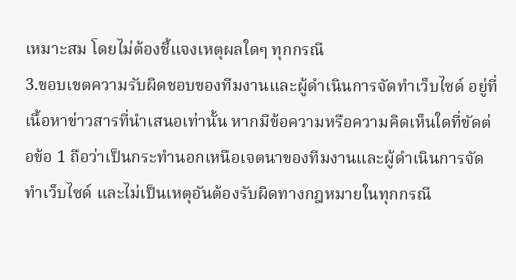เหมาะสม โดยไม่ต้องชี้แจงเหตุผลใดๆ ทุกกรณี
3.ขอบเขตความรับผิดชอบของทีมงานและผู้ดำเนินการจัดทำเว็บไซด์ อยู่ที่เนื้อหาข่าวสารที่นำเสนอเท่านั้น หากมีข้อความหรือความคิดเห็นใดที่ขัดต่อข้อ 1 ถือว่าเป็นกระทำนอกเหนือเจตนาของทีมงานและผู้ดำเนินการจัดทำเว็บไซด์ และไม่เป็นเหตุอันต้องรับผิดทางกฎหมายในทุกกรณี